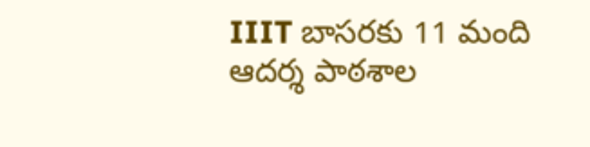IIIT బాసరకు 11 మంది ఆదర్శ పాఠశాల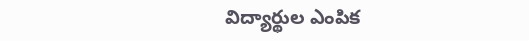విద్యార్థుల ఎంపిక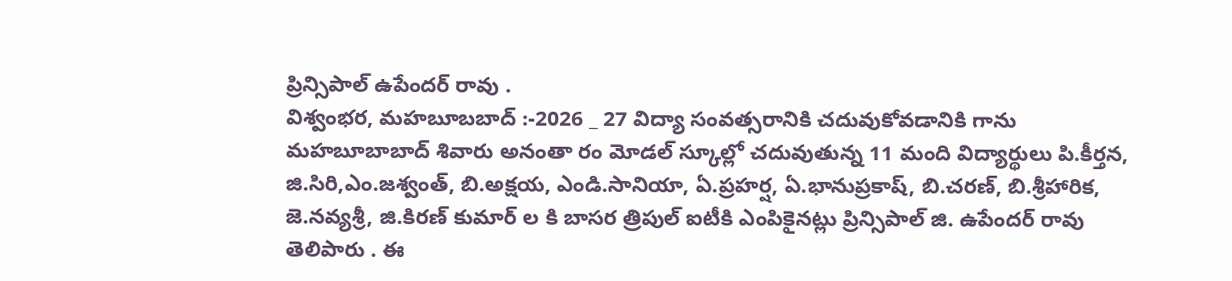ప్రిన్సిపాల్ ఉపేందర్ రావు .
విశ్వంభర, మహబూబబాద్ :-2026 _ 27 విద్యా సంవత్సరానికి చదువుకోవడానికి గాను మహబూబాబాద్ శివారు అనంతా రం మోడల్ స్కూల్లో చదువుతున్న 11 మంది విద్యార్థులు పి.కీర్తన, జి.సిరి,ఎం.జశ్వంత్, బి.అక్షయ, ఎండి.సానియా, ఏ.ప్రహర్ష, ఏ.భానుప్రకాష్, బి.చరణ్, బి.శ్రీహారిక, జె.నవ్యశ్రీ, జి.కిరణ్ కుమార్ ల కి బాసర త్రిపుల్ ఐటీకి ఎంపికైనట్లు ప్రిన్సిపాల్ జి. ఉపేందర్ రావు తెలిపారు . ఈ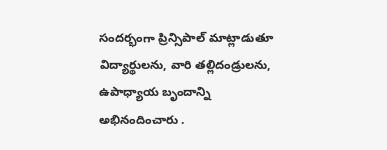సందర్భంగా ప్రిన్సిపాల్ మాట్లాడుతూ విద్యార్థులను, వారి తల్లిదండ్రులను, ఉపాధ్యాయ బృందాన్ని అభినందించారు .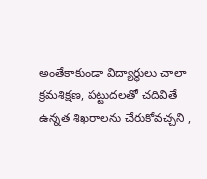అంతేకాకుండా విద్యార్థులు చాలా క్రమశిక్షణ, పట్టుదలతో చదివితే ఉన్నత శిఖరాలను చేరుకోవచ్చని ,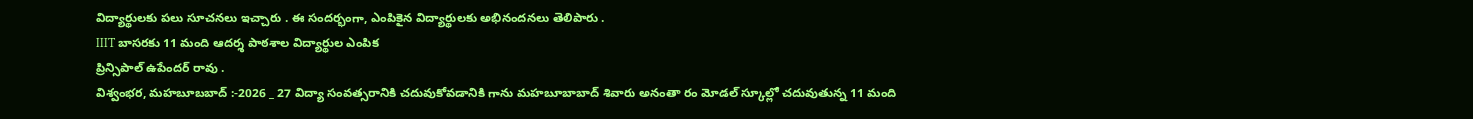విద్యార్థులకు పలు సూచనలు ఇచ్చారు . ఈ సందర్భంగా, ఎంపికైన విద్యార్థులకు అభినందనలు తెలిపారు .
IIIT బాసరకు 11 మంది ఆదర్శ పాఠశాల విద్యార్థుల ఎంపిక
ప్రిన్సిపాల్ ఉపేందర్ రావు .
విశ్వంభర, మహబూబబాద్ :-2026 _ 27 విద్యా సంవత్సరానికి చదువుకోవడానికి గాను మహబూబాబాద్ శివారు అనంతా రం మోడల్ స్కూల్లో చదువుతున్న 11 మంది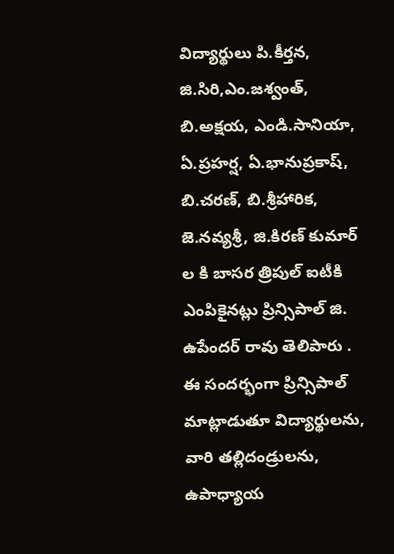విద్యార్థులు పి.కీర్తన, జి.సిరి,ఎం.జశ్వంత్, బి.అక్షయ, ఎండి.సానియా, ఏ.ప్రహర్ష, ఏ.భానుప్రకాష్, బి.చరణ్, బి.శ్రీహారిక, జె.నవ్యశ్రీ, జి.కిరణ్ కుమార్ ల కి బాసర త్రిపుల్ ఐటీకి ఎంపికైనట్లు ప్రిన్సిపాల్ జి. ఉపేందర్ రావు తెలిపారు . ఈ సందర్భంగా ప్రిన్సిపాల్ మాట్లాడుతూ విద్యార్థులను, వారి తల్లిదండ్రులను, ఉపాధ్యాయ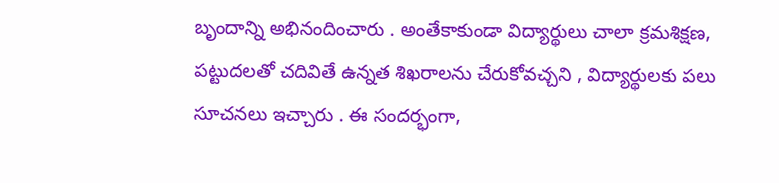బృందాన్ని అభినందించారు . అంతేకాకుండా విద్యార్థులు చాలా క్రమశిక్షణ, పట్టుదలతో చదివితే ఉన్నత శిఖరాలను చేరుకోవచ్చని , విద్యార్థులకు పలు సూచనలు ఇచ్చారు . ఈ సందర్భంగా,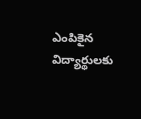ఎంపికైన విద్యార్థులకు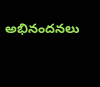అభినందనలు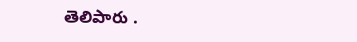తెలిపారు .